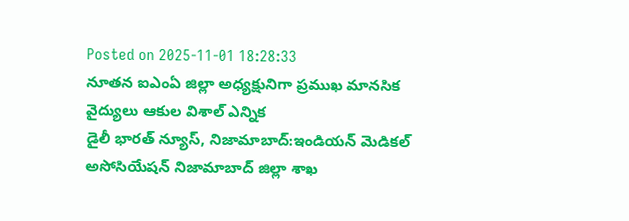Posted on 2025-11-01 18:28:33
నూతన ఐఎంఏ జిల్లా అధ్యక్షునిగా ప్రముఖ మానసిక వైద్యులు ఆకుల విశాల్ ఎన్నిక
డైలీ భారత్ న్యూస్, నిజామాబాద్:ఇండియన్ మెడికల్ అసోసియేషన్ నిజామాబాద్ జిల్లా శాఖ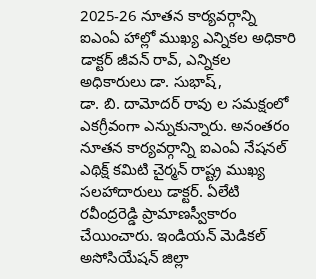2025-26 నూతన కార్యవర్గాన్ని ఐఎంఏ హాల్లో ముఖ్య ఎన్నికల అధికారి డాక్టర్ జీవన్ రావ్, ఎన్నికల అధికారులు డా. సుభాష్,
డా. బి. దామోదర్ రావు ల సమక్షంలో ఎకగ్రీవంగా ఎన్నుకున్నారు. అనంతరం నూతన కార్యవర్గాన్ని ఐఎంఏ నేషనల్ ఎథిక్ష్ కమిటి చైర్మన్ రాష్ట్ర ముఖ్య సలహాదారులు డాక్టర్. ఏలేటి రవీంద్రరెడ్డి ప్రామాణస్వీకారం చేయించారు. ఇండియన్ మెడికల్ అసోసియేషన్ జిల్లా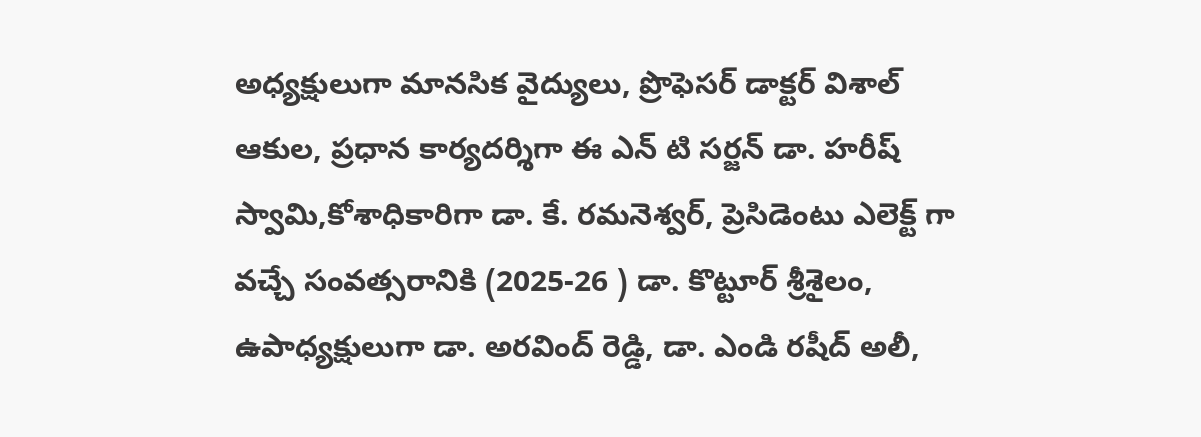అధ్యక్షులుగా మానసిక వైద్యులు, ప్రొఫెసర్ డాక్టర్ విశాల్ ఆకుల, ప్రధాన కార్యదర్శిగా ఈ ఎన్ టి సర్జన్ డా. హరీష్ స్వామి,కోశాధికారిగా డా. కే. రమనెశ్వర్, ప్రెసిడెంటు ఎలెక్ట్ గా వచ్చే సంవత్సరానికి (2025-26 ) డా. కొట్టూర్ శ్రీశైలం, ఉపాధ్యక్షులుగా డా. అరవింద్ రెడ్డి, డా. ఎండి రషీద్ అలీ,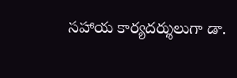సహాయ కార్యదర్శులుగా డా.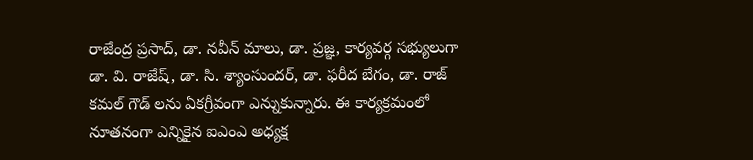రాజేంద్ర ప్రసాద్, డా. నవీన్ మాలు, డా. ప్రజ్ఞ, కార్యవర్గ సభ్యులుగా డా. వి. రాజేష్, డా. సి. శ్యాంసుందర్, డా. ఫరీద బేగం, డా. రాజ్ కమల్ గౌడ్ లను ఏకగ్రీవంగా ఎన్నుకున్నారు. ఈ కార్యక్రమంలో నూతనంగా ఎన్నికైన ఐఎంఎ అధ్యక్ష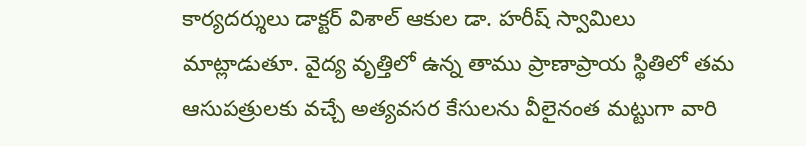కార్యదర్శులు డాక్టర్ విశాల్ ఆకుల డా. హరీష్ స్వామిలు మాట్లాడుతూ. వైద్య వృత్తిలో ఉన్న తాము ప్రాణాప్రాయ స్థితిలో తమ ఆసుపత్రులకు వచ్చే అత్యవసర కేసులను వీలైనంత మట్టుగా వారి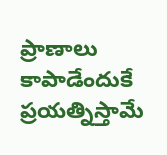ప్రాణాలు కాపాడేందుకే ప్రయత్నిస్తామే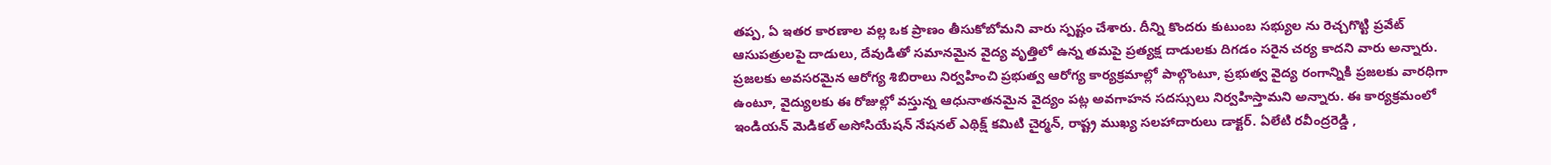తప్ప, ఏ ఇతర కారణాల వల్ల ఒక ప్రాణం తీసుకోబోమని వారు స్పష్టం చేశారు. దీన్ని కొందరు కుటుంబ సభ్యుల ను రెచ్చగొట్టి ప్రవేట్ ఆసుపత్రులపై దాడులు, దేవుడితో సమానమైన వైద్య వృత్తిలో ఉన్న తమపై ప్రత్యక్ష దాడులకు దిగడం సరైన చర్య కాదని వారు అన్నారు. ప్రజలకు అవసరమైన ఆరోగ్య శిబిరాలు నిర్వహించి ప్రభుత్వ ఆరోగ్య కార్యక్రమాల్లో పాల్గొంటూ, ప్రభుత్వ వైద్య రంగాన్నికి ప్రజలకు వారధిగా ఉంటూ, వైద్యులకు ఈ రోజుల్లో వస్తున్న ఆధునాతనమైన వైద్యం పట్ల అవగాహన సదస్సులు నిర్వహిస్తామని అన్నారు. ఈ కార్యక్రమంలో ఇండియన్ మెడికల్ అసోసియేషన్ నేషనల్ ఎథిక్ష్ కమిటి చైర్మన్, రాష్ట్ర ముఖ్య సలహాదారులు డాక్టర్. ఏలేటి రవీంద్రరెడ్డి ,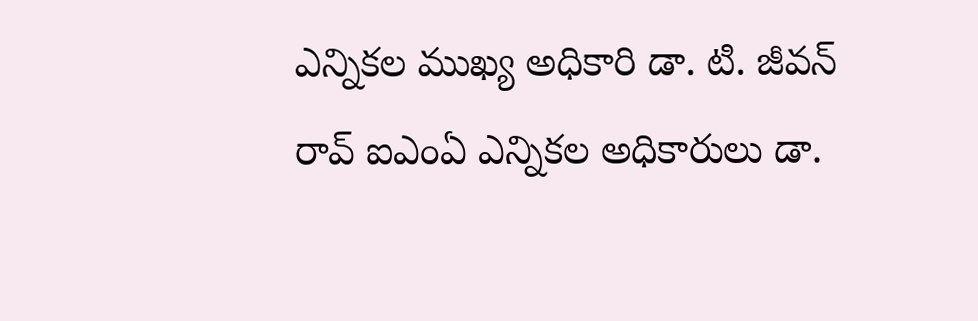ఎన్నికల ముఖ్య అధికారి డా. టి. జీవన్ రావ్ ఐఎంఏ ఎన్నికల అధికారులు డా.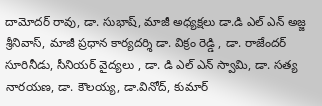దామోదర్ రావు, డా. సుభాష్, మాజీ అధ్యక్షలు డా.డి ఎల్ ఎన్ అజ్జ శ్రీనివాస్, మాజీ ప్రధాన కార్యదర్శి డా. విక్రం రెడ్డి , డా. రాజేందర్ సూరినీడు, సీనియర్ వైద్యలు , డా. డి ఎల్ ఎన్ స్వామి, డా. సత్య నారయణ, డా. కౌలయ్య, డా.వినోద్, కుమార్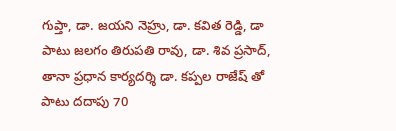గుప్తా, డా. జయని నెహ్రు, డా. కవిత రెడ్డి, డా పాటు జలగం తిరుపతి రావు, డా. శివ ప్రసాద్, తానా ప్రధాన కార్యదర్శి డా. కప్పల రాజేష్ తో పాటు దదాపు 70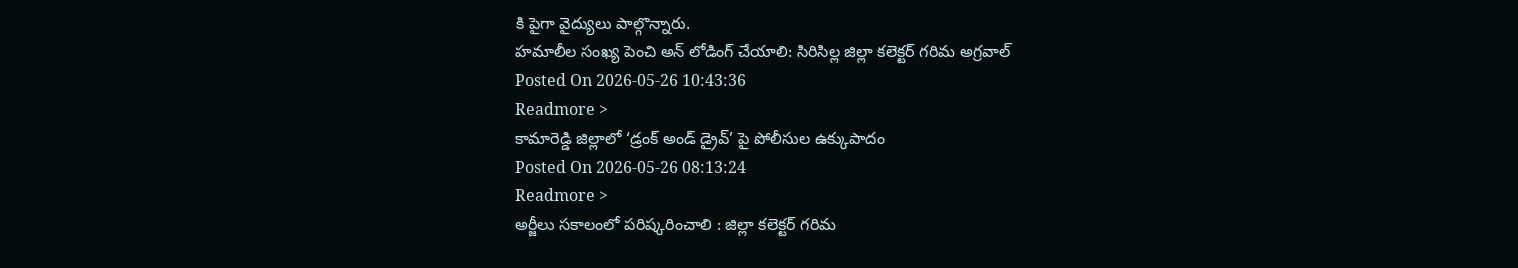కి పైగా వైద్యులు పాల్గొన్నారు.
హమాలీల సంఖ్య పెంచి అన్ లోడింగ్ చేయాలి: సిరిసిల్ల జిల్లా కలెక్టర్ గరిమ అగ్రవాల్
Posted On 2026-05-26 10:43:36
Readmore >
కామారెడ్డి జిల్లాలో ‘డ్రంక్ అండ్ డ్రైవ్’ పై పోలీసుల ఉక్కుపాదం
Posted On 2026-05-26 08:13:24
Readmore >
అర్జీలు సకాలంలో పరిష్కరించాలి : జిల్లా కలెక్టర్ గరిమ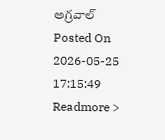అగ్రవాల్
Posted On 2026-05-25 17:15:49
Readmore >